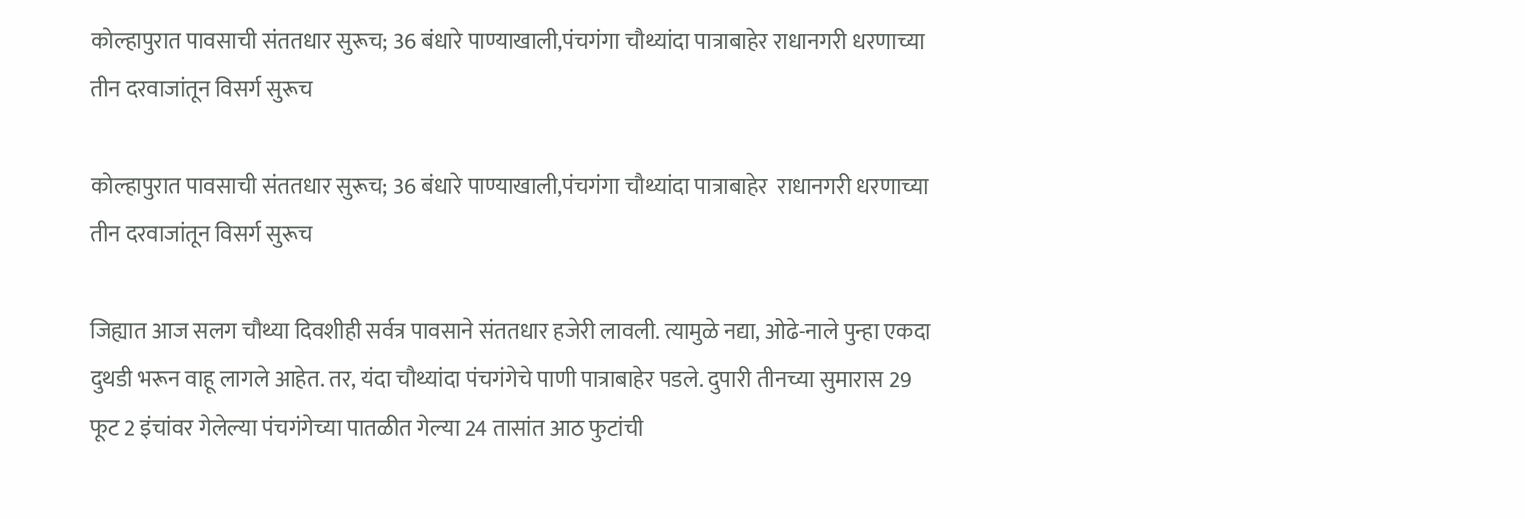कोल्हापुरात पावसाची संततधार सुरूच; 36 बंधारे पाण्याखाली,पंचगंगा चौथ्यांदा पात्राबाहेर राधानगरी धरणाच्या तीन दरवाजांतून विसर्ग सुरूच

कोल्हापुरात पावसाची संततधार सुरूच; 36 बंधारे पाण्याखाली,पंचगंगा चौथ्यांदा पात्राबाहेर  राधानगरी धरणाच्या तीन दरवाजांतून विसर्ग सुरूच

जिह्यात आज सलग चौथ्या दिवशीही सर्वत्र पावसाने संततधार हजेरी लावली. त्यामुळे नद्या, ओढे-नाले पुन्हा एकदा दुथडी भरून वाहू लागले आहेत. तर, यंदा चौथ्यांदा पंचगंगेचे पाणी पात्राबाहेर पडले. दुपारी तीनच्या सुमारास 29 फूट 2 इंचांवर गेलेल्या पंचगंगेच्या पातळीत गेल्या 24 तासांत आठ फुटांची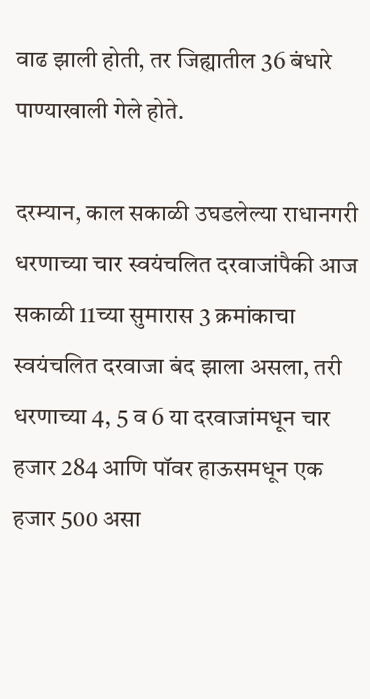वाढ झाली होती, तर जिह्यातील 36 बंधारे पाण्याखाली गेले होते.

दरम्यान, काल सकाळी उघडलेल्या राधानगरी धरणाच्या चार स्वयंचलित दरवाजांपैकी आज सकाळी 11च्या सुमारास 3 क्रमांकाचा स्वयंचलित दरवाजा बंद झाला असला, तरी धरणाच्या 4, 5 व 6 या दरवाजांमधून चार हजार 284 आणि पॉवर हाऊसमधून एक हजार 500 असा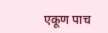एकूण पाच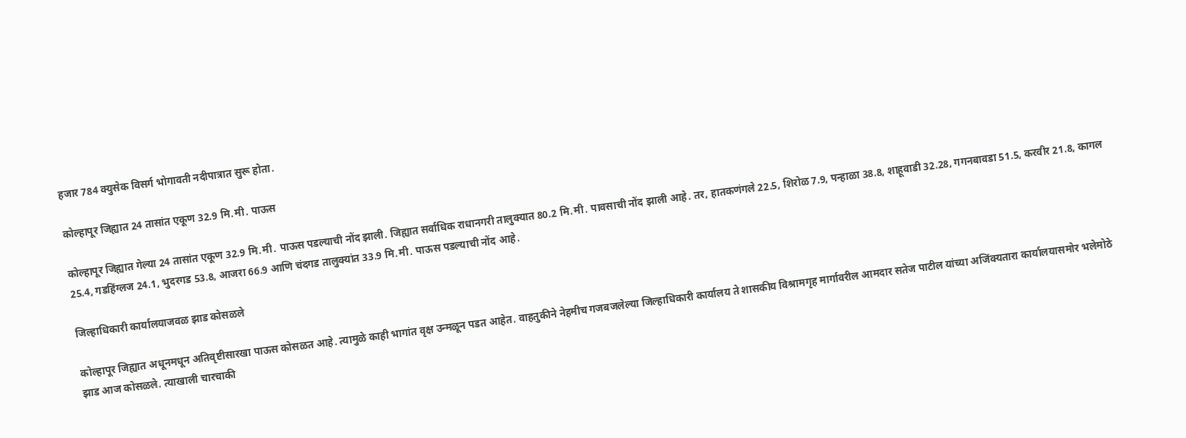हजार 784 क्युसेक विसर्ग भोगावती नदीपात्रात सुरू होता.

कोल्हापूर जिह्यात 24 तासांत एकूण 32.9 मि.मी. पाऊस

कोल्हापूर जिह्यात गेल्या 24 तासांत एकूण 32.9 मि.मी. पाऊस पडल्याची नोंद झाली. जिह्यात सर्वाधिक राधानगरी तालुक्यात 80.2 मि.मी. पावसाची नोंद झाली आहे. तर, हातकणंगले 22.5, शिरोळ 7.9, पन्हाळा 38.8, शाहूवाडी 32.28, गगनबावडा 51.5, करवीर 21.8, कागल 25.4, गडहिंग्लज 24.1, भुदरगड 53.8, आजरा 66.9 आणि चंदगड तालुक्यांत 33.9 मि.मी. पाऊस पडल्याची नोंद आहे.

जिल्हाधिकारी कार्यालयाजवळ झाड कोसळले

कोल्हापूर जिह्यात अधूनमधून अतिवृष्टीसारखा पाऊस कोसळत आहे. त्यामुळे काही भागांत वृक्ष उन्मळून पडत आहेत. वाहतुकीने नेहमीच गजबजलेल्या जिल्हाधिकारी कार्यालय ते शासकीय विश्रामगृह मार्गावरील आमदार सतेज पाटील यांच्या अजिंक्यतारा कार्यालयासमोर भलेमोठे झाड आज कोसळले. त्याखाली चारचाकी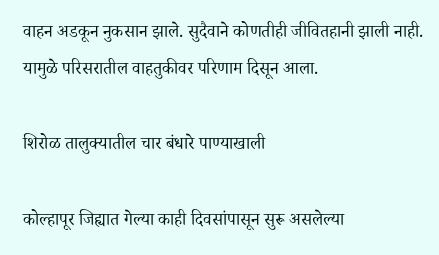वाहन अडकून नुकसान झाले. सुदैवाने कोणतीही जीवितहानी झाली नाही. यामुळे परिसरातील वाहतुकीवर परिणाम दिसून आला.

शिरोळ तालुक्यातील चार बंधारे पाण्याखाली

कोल्हापूर जिह्यात गेल्या काही दिवसांपासून सुरू असलेल्या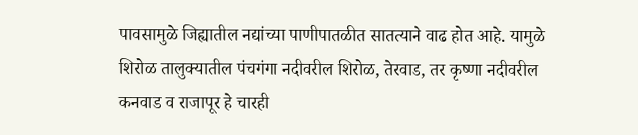पावसामुळे जिह्यातील नद्यांच्या पाणीपातळीत सातत्याने वाढ होत आहे. यामुळे शिरोळ तालुक्यातील पंचगंगा नदीवरील शिरोळ, तेरवाड, तर कृष्णा नदीवरील कनवाड व राजापूर हे चारही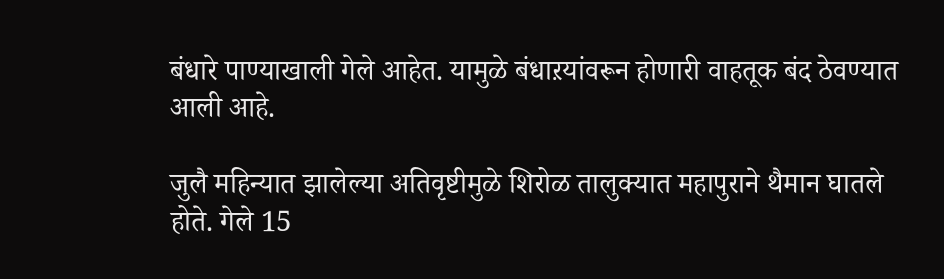बंधारे पाण्याखाली गेले आहेत. यामुळे बंधाऱयांवरून होणारी वाहतूक बंद ठेवण्यात आली आहे.

जुलै महिन्यात झालेल्या अतिवृष्टीमुळे शिरोळ तालुक्यात महापुराने थैमान घातले होते. गेले 15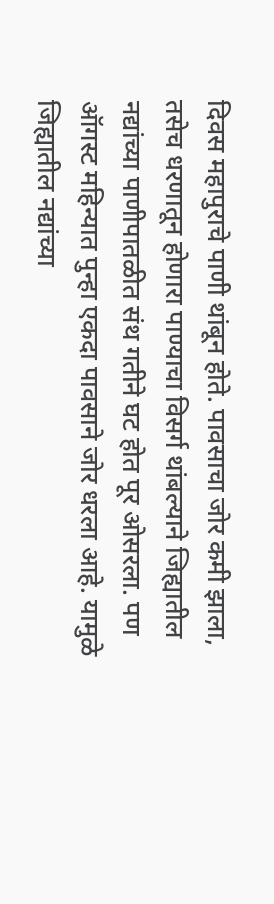दिवस महापुराचे पाणी थांबून होते. पावसाचा जोर कमी झाला, तसेच धरणातून होणारा पाण्याचा विसर्ग थांबल्याने जिह्यातील नद्यांच्या पाणीपातळीत संथ गतीने घट होत पूर ओसरला. पण ऑगस्ट महिन्यात पुन्हा एकदा पावसाने जोर धरला आहे. यामुळे जिह्यातील नद्यांच्या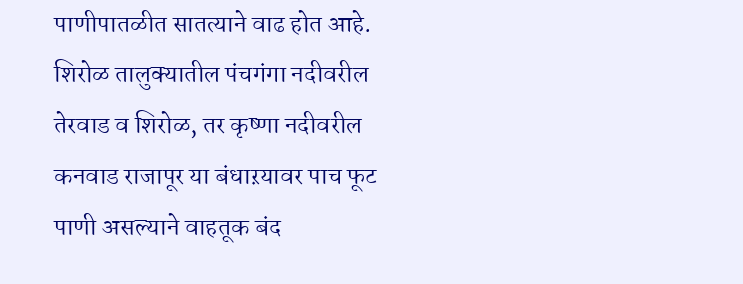पाणीपातळीत सातत्याने वाढ होत आहे. शिरोळ तालुक्यातील पंचगंगा नदीवरील तेरवाड व शिरोळ, तर कृष्णा नदीवरील कनवाड राजापूर या बंधाऱयावर पाच फूट पाणी असल्याने वाहतूक बंद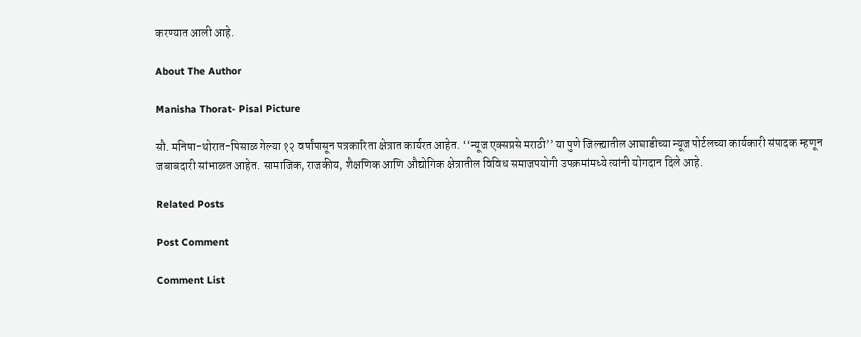करण्यात आली आहे.

About The Author

Manisha Thorat- Pisal Picture

सौ. मनिषा-थोरात-पिसाळ गेल्या १२ वर्षांपासून पत्रकारिता क्षेत्रात कार्यरत आहेत. ‘‘न्यूज एक्सप्रसे मराठी’’ या पुणे जिल्ह्यातील आघाडीच्या न्यूज पोर्टलच्या कार्यकारी संपादक म्हणून जबाबदारी सांभाळत आहेत. सामाजिक, राजकीय, शैक्षणिक आणि औद्योगिक क्षेत्रातील विविध समाजपयोगी उपक्रमांमध्ये त्यांनी योगदान दिले आहे.

Related Posts

Post Comment

Comment List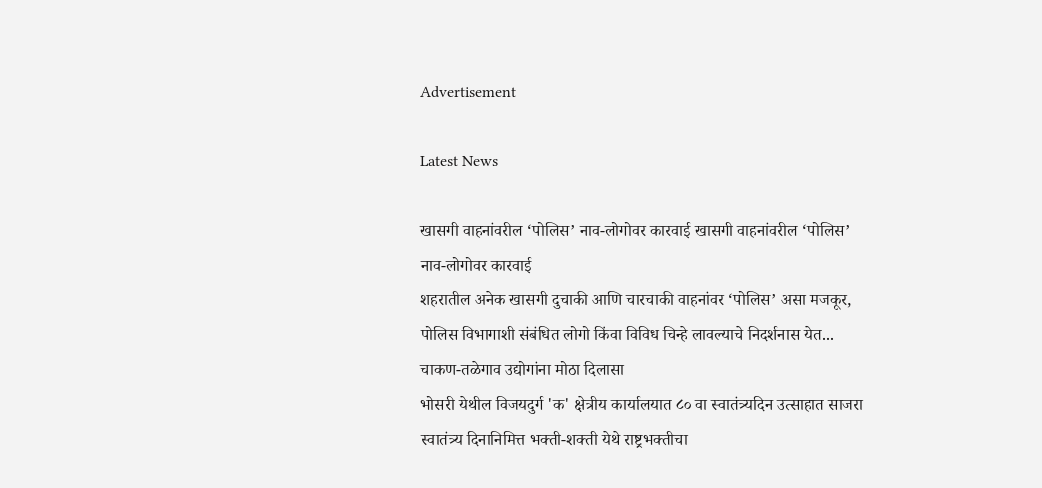Advertisement

Latest News

खासगी वाहनांवरील ‘पोलिस’ नाव-लोगोवर कारवाई खासगी वाहनांवरील ‘पोलिस’ नाव-लोगोवर कारवाई
शहरातील अनेक खासगी दुचाकी आणि चारचाकी वाहनांवर ‘पोलिस’ असा मजकूर, पोलिस विभागाशी संबंधित लोगो किंवा विविध चिन्हे लावल्याचे निदर्शनास येत...
चाकण-तळेगाव उद्योगांना मोठा दिलासा
भोसरी येथील विजयदुर्ग 'क' क्षेत्रीय कार्यालयात ८० वा स्वातंत्र्यदिन उत्साहात साजरा
स्वातंत्र्य दिनानिमित्त भक्ती-शक्ती येथे राष्ट्रभक्तीचा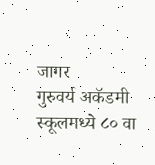जागर
गुरुवर्य अकॅडमी स्कूलमध्ये ८० वा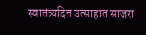स्वातंत्र्यदिन उत्साहात साजरा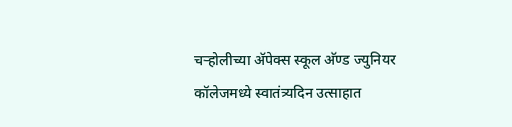चऱ्होलीच्या अ‍ॅपेक्स स्कूल अ‍ॅण्ड ज्युनियर कॉलेजमध्ये स्वातंत्र्यदिन उत्साहात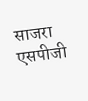साजरा
एसपीजी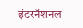इंटरनॅशनल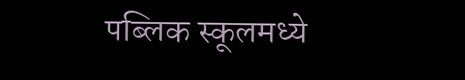पब्लिक स्कूलमध्ये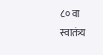८० वा स्वातंत्र्य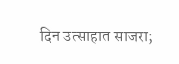दिन उत्साहात साजरा;